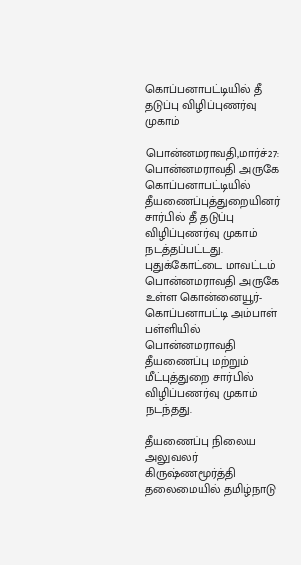கொப்பனாபட்டியில் தீ தடுப்பு விழிப்புணர்வு முகாம்

பொன்னமராவதி,மார்ச்27: பொன்னமராவதி அருகே கொப்பனாபட்டியில் தீயணைப்புத்துறையினர் சார்பில் தீ தடுப்பு விழிப்புணர்வு முகாம் நடத்தப்பட்டது. புதுக்கோட்டை மாவட்டம் பொன்னமராவதி அருகே உள்ள கொன்னையூர்-கொப்பனாபட்டி அம்பாள் பள்ளியில் பொன்னமராவதி தீயணைப்பு மற்றும் மீட்புத்துறை சார்பில் விழிப்பணர்வு முகாம் நடந்தது.

தீயணைப்பு நிலைய அலுவலர் கிருஷ்ணமூர்த்தி தலைமையில் தமிழ்நாடு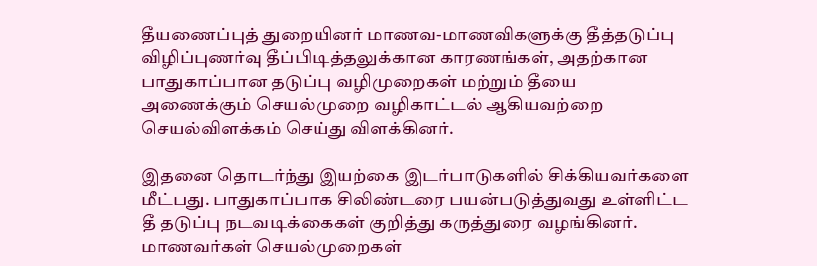தீயணைப்புத் துறையினர் மாணவ-மாணவிகளுக்கு தீத்தடுப்பு விழிப்புணர்வு தீப்பிடித்தலுக்கான காரணங்கள், அதற்கான பாதுகாப்பான தடுப்பு வழிமுறைகள் மற்றும் தீயை அணைக்கும் செயல்முறை வழிகாட்டல் ஆகியவற்றை செயல்விளக்கம் செய்து விளக்கினர்.

இதனை தொடர்ந்து இயற்கை இடர்பாடுகளில் சிக்கியவர்களை மீட்பது. பாதுகாப்பாக சிலிண்டரை பயன்படுத்துவது உள்ளிட்ட தீ தடுப்பு நடவடிக்கைகள் குறித்து கருத்துரை வழங்கினர். மாணவர்கள் செயல்முறைகள்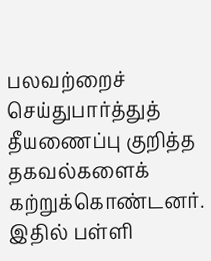பலவற்றைச் செய்துபார்த்துத் தீயணைப்பு குறித்த தகவல்களைக் கற்றுக்கொண்டனர். இதில் பள்ளி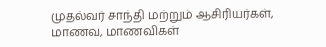முதல்வர் சாந்தி மற்றும் ஆசிரியர்கள், மாணவ, மாணவிகள்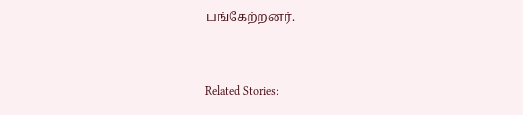பங்கேற்றனர்.



Related Stories: